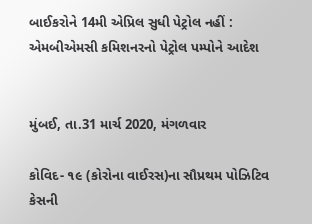બાઈકરોને 14મી એપ્રિલ સુધી પેટ્રોલ નહીં : એમબીએમસી કમિશનરનો પેટ્રોલ પમ્પોને આદેશ


મુંબઈ, તા.31 માર્ચ 2020, મંગળવાર

કોવિદ- ૧૯ (કોરોના વાઈરસ)ના સૌપ્રથમ પોઝિટિવ કેસની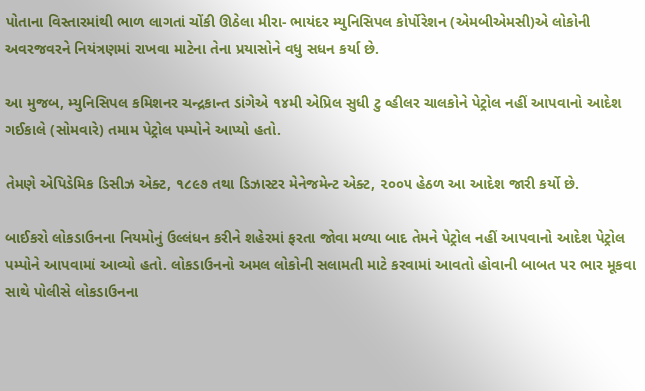પોતાના વિસ્તારમાંથી ભાળ લાગતાં ચોંકી ઊઠેલા મીરા- ભાયંદર મ્યુનિસિપલ કોર્પોરેશન (એમબીએમસી)એ લોકોની અવરજવરને નિયંત્રણમાં રાખવા માટેના તેના પ્રયાસોને વધુ સધન કર્યા છે.

આ મુજબ, મ્યુનિસિપલ કમિશનર ચન્દ્રકાન્ત ડાંગેએ ૧૪મી એપ્રિલ સુધી ટુ વ્હીલર ચાલકોને પેટ્રોલ નહીં આપવાનો આદેશ ગઈકાલે (સોમવારે) તમામ પેટ્રોલ પમ્પોને આપ્યો હતો.

તેમણે એપિડેમિક ડિસીઝ એક્ટ, ૧૮૯૭ તથા ડિઝાસ્ટર મેનેજમેન્ટ એક્ટ, ૨૦૦૫ હેઠળ આ આદેશ જારી કર્યો છે.

બાઈકરો લોકડાઉનના નિયમોનું ઉલ્લંધન કરીને શહેરમાં ફરતા જોવા મળ્યા બાદ તેમને પેટ્રોલ નહીં આપવાનો આદેશ પેટ્રોલ પમ્પોને આપવામાં આવ્યો હતો. લોકડાઉનનો અમલ લોકોની સલામતી માટે કરવામાં આવતો હોવાની બાબત પર ભાર મૂકવા સાથે પોલીસે લોકડાઉનના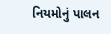નિયમોનું પાલન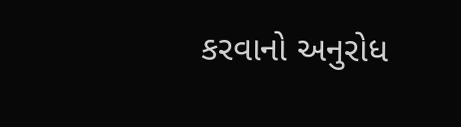કરવાનો અનુરોધ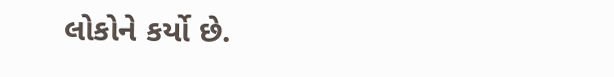લોકોને કર્યો છે.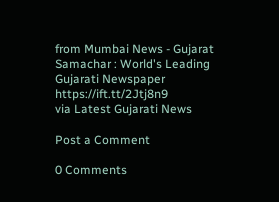from Mumbai News - Gujarat Samachar : World's Leading Gujarati Newspaper https://ift.tt/2Jtj8n9
via Latest Gujarati News

Post a Comment

0 Comments